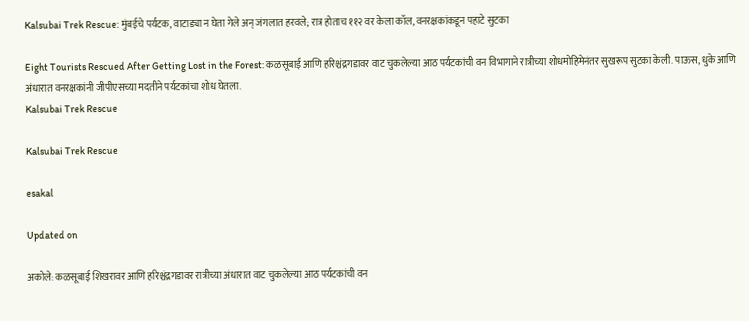Kalsubai Trek Rescue: मुंबईचे पर्यटक, वाटाड्या न घेता गेले अन् जंगलात हरवले; रात्र होताच ११२ वर केला कॉल, वनरक्षकांकडून पहाटे सुटका

Eight Tourists Rescued After Getting Lost in the Forest: कळसूबाई आणि हरिश्चंद्रगडावर वाट चुकलेल्या आठ पर्यटकांची वन विभागाने रात्रीच्या शोधमोहिमेनंतर सुखरूप सुटका केली. पाऊस, धुके आणि अंधारात वनरक्षकांनी जीपीएसच्या मदतीने पर्यटकांचा शोध घेतला.
Kalsubai Trek Rescue

Kalsubai Trek Rescue

esakal

Updated on

अकोले: कळसूबाई शिखरावर आणि हरिश्चंद्रगडावर रात्रीच्या अंधारात वाट चुकलेल्या आठ पर्यटकांची वन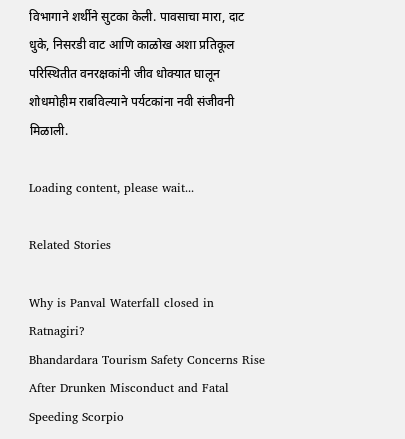विभागाने शर्थीने सुटका केली. पावसाचा मारा, दाट धुके, निसरडी वाट आणि काळोख अशा प्रतिकूल परिस्थितीत वनरक्षकांनी जीव धोक्यात घालून शोधमोहीम राबविल्याने पर्यटकांना नवी संजीवनी मिळाली.

Loading content, please wait...

Related Stories

Why is Panval Waterfall closed in Ratnagiri?
Bhandardara Tourism Safety Concerns Rise After Drunken Misconduct and Fatal Speeding Scorpio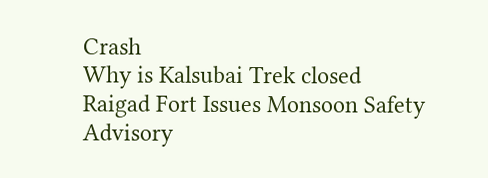Crash
Why is Kalsubai Trek closed
Raigad Fort Issues Monsoon Safety Advisory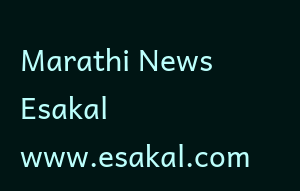Marathi News Esakal
www.esakal.com